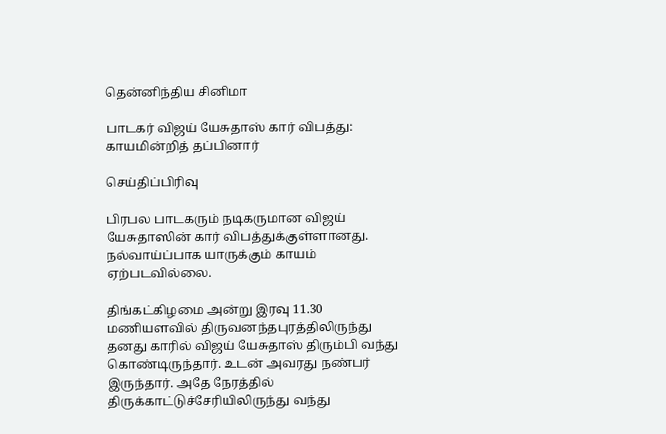தென்னிந்திய சினிமா

பாடகர் விஜய் யேசுதாஸ் கார் விபத்து: காயமின்றித் தப்பினார்

செய்திப்பிரிவு

பிரபல பாடகரும் நடிகருமான விஜய் யேசுதாஸின் கார் விபத்துக்குள்ளானது. நல்வாய்ப்பாக யாருக்கும் காயம் ஏற்படவில்லை.

திங்கட்கிழமை அன்று இரவு 11.30 மணியளவில் திருவனந்தபுரத்திலிருந்து தனது காரில் விஜய் யேசுதாஸ் திரும்பி வந்து கொண்டிருந்தார். உடன் அவரது நண்பர் இருந்தார். அதே நேரத்தில் திருக்காட்டுச்சேரியிலிருந்து வந்து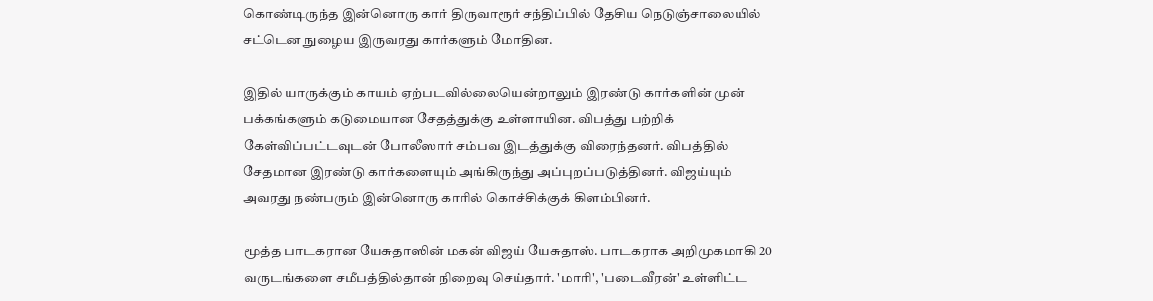கொண்டிருந்த இன்னொரு கார் திருவாரூர் சந்திப்பில் தேசிய நெடுஞ்சாலையில் சட்டென நுழைய இருவரது கார்களும் மோதின.

இதில் யாருக்கும் காயம் ஏற்படவில்லையென்றாலும் இரண்டு கார்களின் முன் பக்கங்களும் கடுமையான சேதத்துக்கு உள்ளாயின. விபத்து பற்றிக் கேள்விப்பட்டவுடன் போலீஸார் சம்பவ இடத்துக்கு விரைந்தனர். விபத்தில் சேதமான இரண்டு கார்களையும் அங்கிருந்து அப்புறப்படுத்தினர். விஜய்யும் அவரது நண்பரும் இன்னொரு காரில் கொச்சிக்குக் கிளம்பினர்.

மூத்த பாடகரான யேசுதாஸின் மகன் விஜய் யேசுதாஸ். பாடகராக அறிமுகமாகி 20 வருடங்களை சமீபத்தில்தான் நிறைவு செய்தார். 'மாரி', 'படைவீரன்' உள்ளிட்ட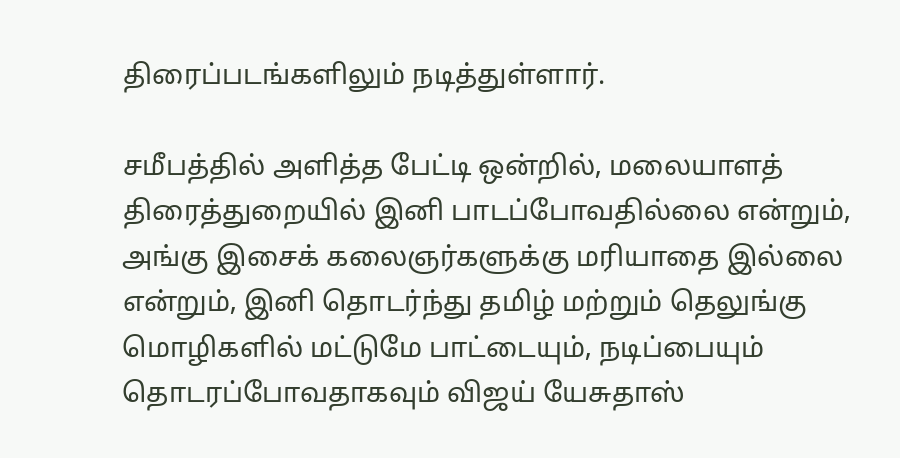திரைப்படங்களிலும் நடித்துள்ளார்.

சமீபத்தில் அளித்த பேட்டி ஒன்றில், மலையாளத் திரைத்துறையில் இனி பாடப்போவதில்லை என்றும், அங்கு இசைக் கலைஞர்களுக்கு மரியாதை இல்லை என்றும், இனி தொடர்ந்து தமிழ் மற்றும் தெலுங்கு மொழிகளில் மட்டுமே பாட்டையும், நடிப்பையும் தொடரப்போவதாகவும் விஜய் யேசுதாஸ்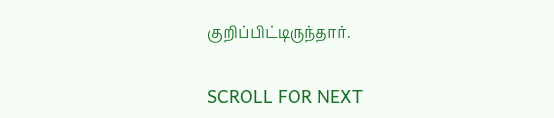குறிப்பிட்டிருந்தார்.

SCROLL FOR NEXT